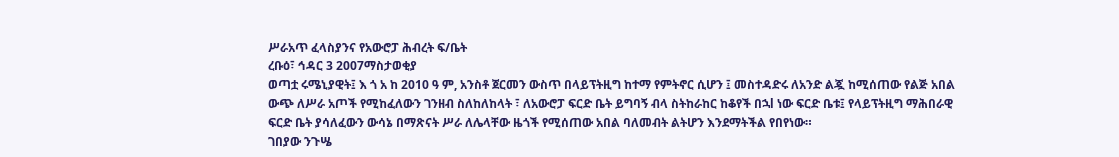ሥራአጥ ፈላስያንና የአውሮፓ ሕብረት ፍ/ቤት
ረቡዕ፣ ኅዳር 3 2007ማስታወቂያ
ወጣቷ ሩሜኒያዊት፤ እ ጎ አ ከ 2010 ዓ ም, አንስቶ ጀርመን ውስጥ በላይፕትዚግ ከተማ የምትኖር ሲሆን ፤ መስተዳድሩ ለአንድ ልጇ ከሚሰጠው የልጅ አበል ውጭ ለሥራ አጦች የሚከፈለውን ገንዘብ ስለከለከላት ፣ ለአውሮፓ ፍርድ ቤት ይግባኝ ብላ ስትከራከር ከቆየች በኋl ነው ፍርድ ቤቱ፤ የላይፕትዚግ ማሕበራዊ ፍርድ ቤት ያሳለፈውን ውሳኔ በማጽናት ሥራ ለሌላቸው ዜጎች የሚሰጠው አበል ባለመብት ልትሆን እንደማትችል የበየነው።
ገበያው ንጉሤ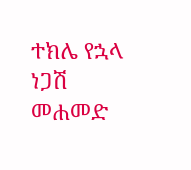ተክሌ የኋላ
ነጋሽ መሐመድ